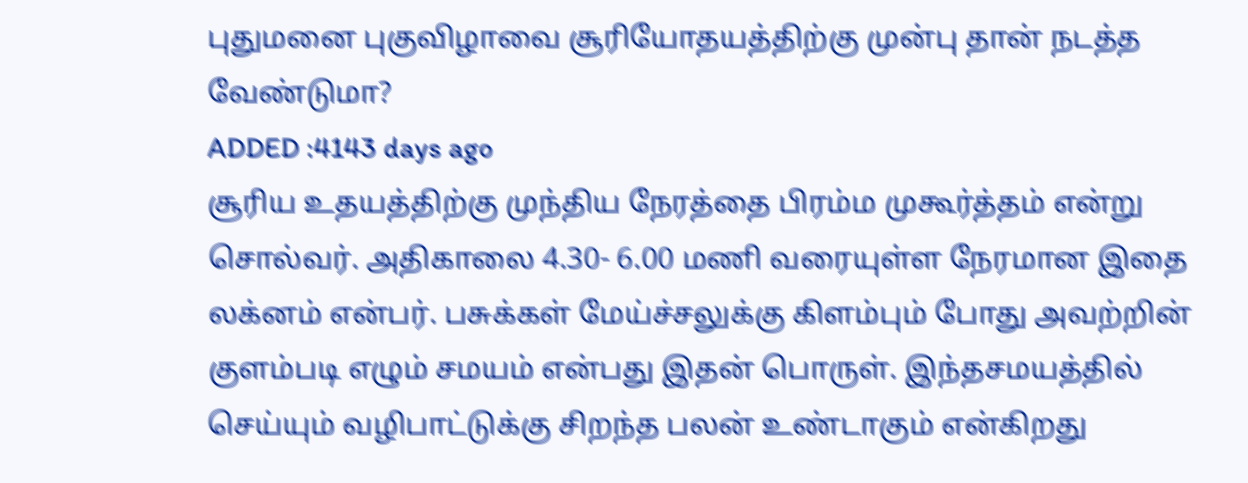புதுமனை புகுவிழாவை சூரியோதயத்திற்கு முன்பு தான் நடத்த வேண்டுமா?
ADDED :4143 days ago
சூரிய உதயத்திற்கு முந்திய நேரத்தை பிரம்ம முகூர்த்தம் என்று சொல்வர். அதிகாலை 4.30- 6.00 மணி வரையுள்ள நேரமான இதை லக்னம் என்பர். பசுக்கள் மேய்ச்சலுக்கு கிளம்பும் போது அவற்றின் குளம்படி எழும் சமயம் என்பது இதன் பொருள். இந்தசமயத்தில் செய்யும் வழிபாட்டுக்கு சிறந்த பலன் உண்டாகும் என்கிறது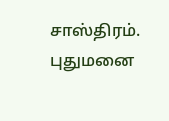சாஸ்திரம். புதுமனை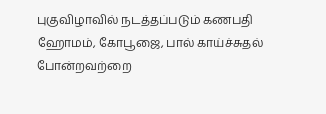புகுவிழாவில் நடத்தப்படும் கணபதி ஹோமம், கோபூஜை, பால் காய்ச்சுதல் போன்றவற்றை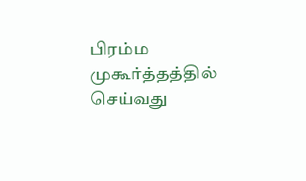பிரம்ம முகூர்த்தத்தில் செய்வது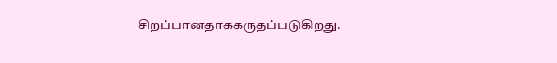சிறப்பானதாககருதப்படுகிறது.